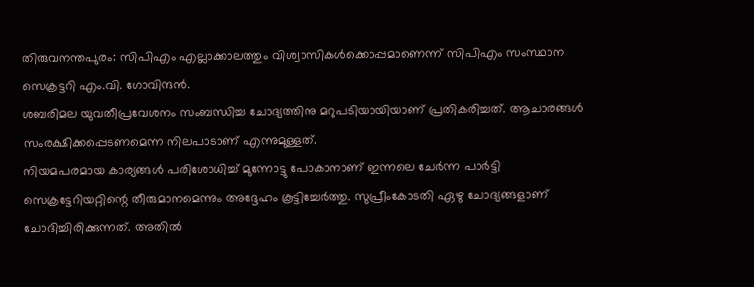തിരുവനന്തപുരം: സിപിഎം എല്ലാക്കാലത്തും വിശ്വാസികൾക്കൊപ്പമാണെന്ന് സിപിഎം സംസ്ഥാന സെക്രട്ടറി എം.വി. ഗോവിന്ദൻ.
ശബരിമല യുവതീപ്രവേശനം സംബന്ധിച്ച ചോദ്യത്തിനു മറുപടിയായിയാണ് പ്രതികരിച്ചത്. ആചാരങ്ങൾ സംരക്ഷിക്കപ്പെടണമെന്ന നിലപാടാണ് എന്നുമുള്ളത്.
നിയമപരമായ കാര്യങ്ങൾ പരിശോധിച്ച് മുന്നോട്ടു പോകാനാണ് ഇന്നലെ ചേർന്ന പാർട്ടി സെക്രട്ടേറിയറ്റിന്റെ തീരുമാനമെന്നും അദ്ദേഹം കൂട്ടിച്ചേർത്തു. സുപ്രീംകോടതി ഏഴു ചോദ്യങ്ങളാണ് ചോദിച്ചിരിക്കുന്നത്. അതിൽ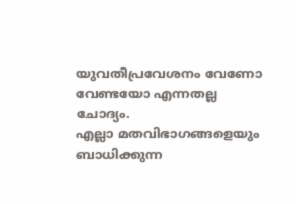യുവതീപ്രവേശനം വേണോ വേണ്ടയോ എന്നതല്ല ചോദ്യം.
എല്ലാ മതവിഭാഗങ്ങളെയും ബാധിക്കുന്ന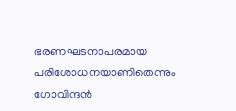ഭരണഘടനാപരമായ പരിശോധനയാണിതെന്നും ഗോവിന്ദൻ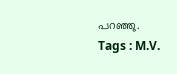പറഞ്ഞു.
Tags : M.V.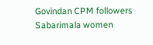Govindan CPM followers Sabarimala women